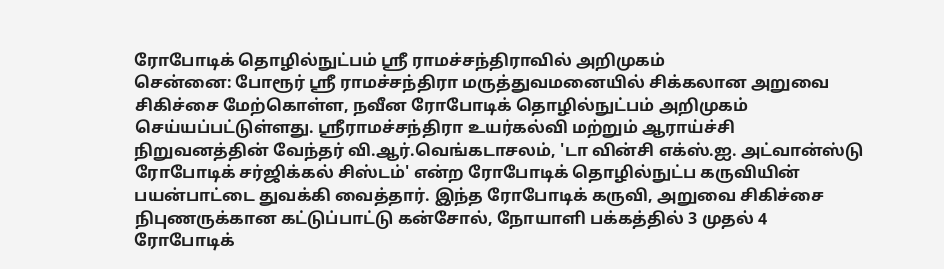ரோபோடிக் தொழில்நுட்பம் ஸ்ரீ ராமச்சந்திராவில் அறிமுகம்
சென்னை: போரூர் ஸ்ரீ ராமச்சந்திரா மருத்துவமனையில் சிக்கலான அறுவை சிகிச்சை மேற்கொள்ள, நவீன ரோபோடிக் தொழில்நுட்பம் அறிமுகம் செய்யப்பட்டுள்ளது. ஸ்ரீராமச்சந்திரா உயர்கல்வி மற்றும் ஆராய்ச்சி நிறுவனத்தின் வேந்தர் வி.ஆர்.வெங்கடாசலம், 'டா வின்சி எக்ஸ்.ஐ. அட்வான்ஸ்டு ரோபோடிக் சர்ஜிக்கல் சிஸ்டம்' என்ற ரோபோடிக் தொழில்நுட்ப கருவியின் பயன்பாட்டை துவக்கி வைத்தார். இந்த ரோபோடிக் கருவி, அறுவை சிகிச்சை நிபுணருக்கான கட்டுப்பாட்டு கன்சோல், நோயாளி பக்கத்தில் 3 முதல் 4 ரோபோடிக்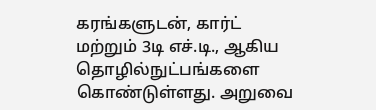கரங்களுடன், கார்ட் மற்றும் 3டி எச்.டி., ஆகிய தொழில்நுட்பங்களை கொண்டுள்ளது. அறுவை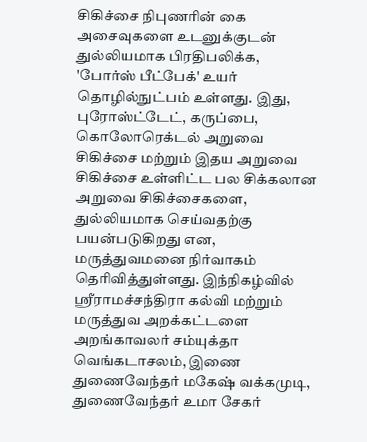சிகிச்சை நிபுணரின் கை அசைவுகளை உடனுக்குடன் துல்லியமாக பிரதிபலிக்க, 'போர்ஸ் பீட்பேக்' உயர் தொழில்நுட்பம் உள்ளது. இது, புரோஸ்ட்டேட், கருப்பை, கொலோரெக்டல் அறுவை சிகிச்சை மற்றும் இதய அறுவை சிகிச்சை உள்ளிட்ட பல சிக்கலான அறுவை சிகிச்சைகளை, துல்லியமாக செய்வதற்கு பயன்படுகிறது என, மருத்துவமனை நிர்வாகம் தெரிவித்துள்ளது. இந்நிகழ்வில் ஸ்ரீராமச்சந்திரா கல்வி மற்றும் மருத்துவ அறக்கட்டளை அறங்காவலர் சம்யுக்தா வெங்கடாசலம், இணை துணைவேந்தர் மகேஷ் வக்கமுடி, துணைவேந்தர் உமா சேகர்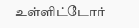உள்ளிட்டோர்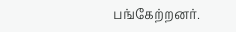பங்கேற்றனர்.